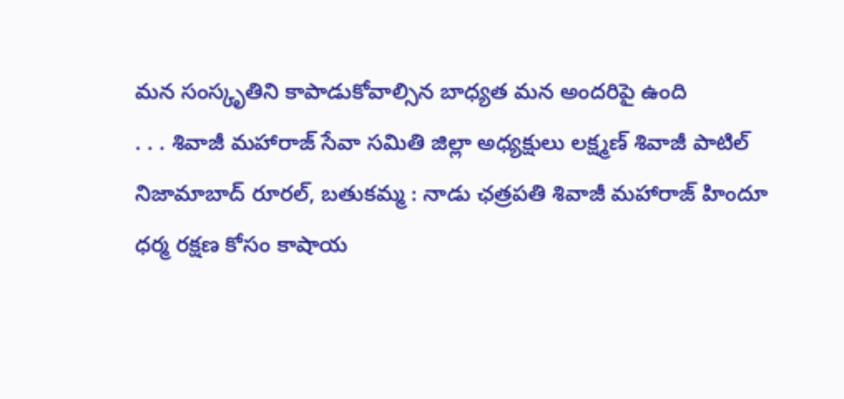మన సంస్కృతిని కాపాడుకోవాల్సిన బాధ్యత మన అందరిపై ఉంది
. . . శివాజీ మహారాజ్ సేవా సమితి జిల్లా అధ్యక్షులు లక్ష్మణ్ శివాజీ పాటిల్ నిజామాబాద్ రూరల్, బతుకమ్మ : నాడు ఛత్రపతి శివాజీ మహారాజ్ హిందూ ధర్మ రక్షణ కోసం కాషాయ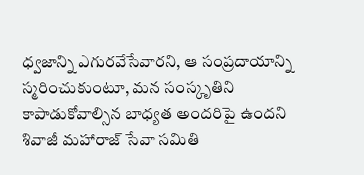ధ్వజాన్ని ఎగురవేసేవారని, ఆ సంప్రదాయాన్ని స్మరించుకుంటూ, మన సంస్కృతిని కాపాడుకోవాల్సిన బాధ్యత అందరిపై ఉందని శివాజీ మహారాజ్ సేవా సమితి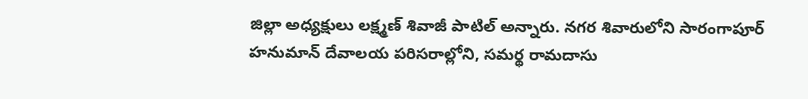జిల్లా అధ్యక్షులు లక్ష్మణ్ శివాజీ పాటిల్ అన్నారు. నగర శివారులోని సారంగాపూర్ హనుమాన్ దేవాలయ పరిసరాల్లోని, సమర్థ రామదాసు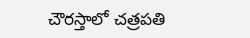చౌరస్తాలో చత్రపతి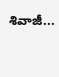శివాజీ...